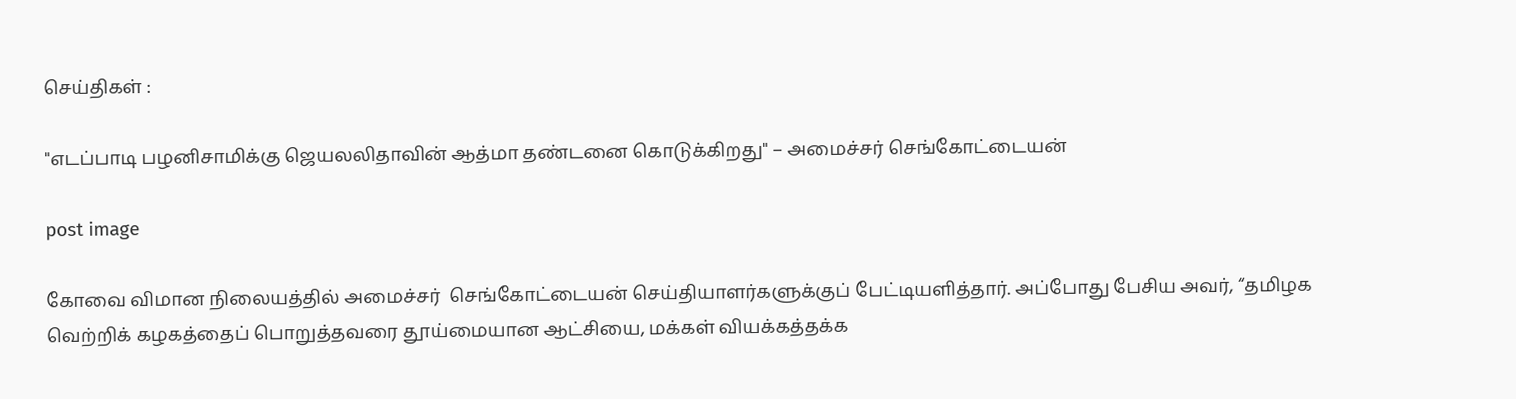செய்திகள் :

"எடப்பாடி பழனிசாமிக்கு ஜெயலலிதாவின் ஆத்மா தண்டனை கொடுக்கிறது" – அமைச்சர் செங்கோட்டையன்

post image

கோவை விமான நிலையத்தில் அமைச்சர்  செங்கோட்டையன் செய்தியாளர்களுக்குப் பேட்டியளித்தார். அப்போது பேசிய அவர், “தமிழக வெற்றிக் கழகத்தைப் பொறுத்தவரை தூய்மையான ஆட்சியை, மக்கள் வியக்கத்தக்க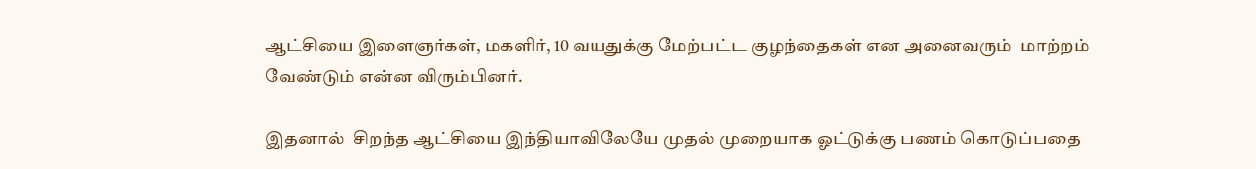ஆட்சியை இளைஞர்கள், மகளிர், 10 வயதுக்கு மேற்பட்ட குழந்தைகள் என அனைவரும்  மாற்றம் வேண்டும் என்ன விரும்பினர்.

இதனால்  சிறந்த ஆட்சியை இந்தியாவிலேயே முதல் முறையாக ஓட்டுக்கு பணம் கொடுப்பதை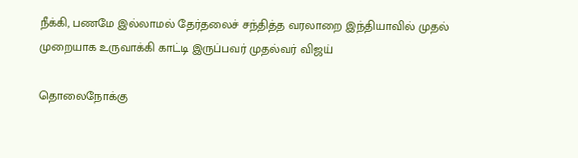நீக்கி, பணமே இல்லாமல் தேர்தலைச் சந்தித்த வரலாறை இந்தியாவில் முதல் முறையாக உருவாக்கி காட்டி இருப்பவர் முதல்வர் விஜய்

தொலைநோக்கு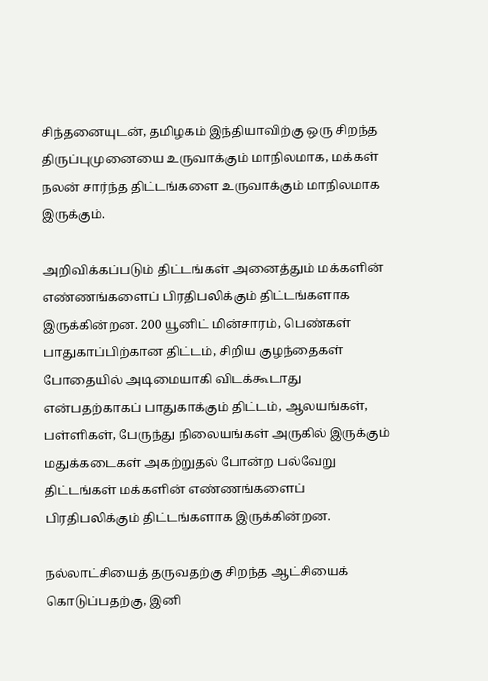சிந்தனையுடன், தமிழகம் இந்தியாவிற்கு ஒரு சிறந்த  திருப்புமுனையை உருவாக்கும் மாநிலமாக, மக்கள் நலன் சார்ந்த திட்டங்களை உருவாக்கும் மாநிலமாக இருக்கும்.

அறிவிக்கப்படும் திட்டங்கள் அனைத்தும் மக்களின் எண்ணங்களைப் பிரதிபலிக்கும் திட்டங்களாக இருக்கின்றன. 200 யூனிட் மின்சாரம், பெண்கள் பாதுகாப்பிற்கான திட்டம், சிறிய குழந்தைகள் போதையில் அடிமையாகி விடக்கூடாது என்பதற்காகப் பாதுகாக்கும் திட்டம், ஆலயங்கள், பள்ளிகள், பேருந்து நிலையங்கள் அருகில் இருக்கும் மதுக்கடைகள் அகற்றுதல் போன்ற பல்வேறு திட்டங்கள் மக்களின் எண்ணங்களைப் பிரதிபலிக்கும் திட்டங்களாக இருக்கின்றன.

நல்லாட்சியைத் தருவதற்கு சிறந்த ஆட்சியைக் கொடுப்பதற்கு, இனி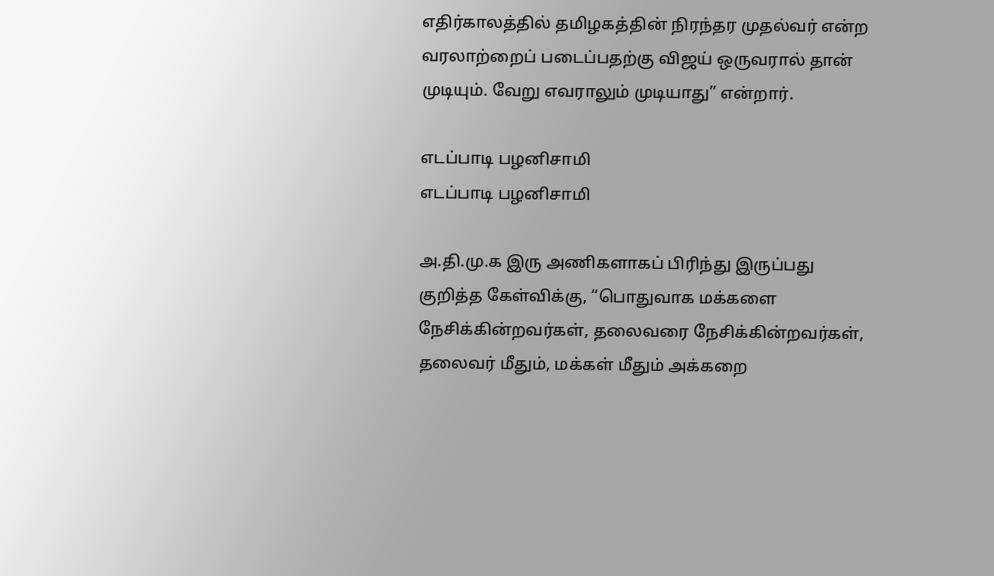எதிர்காலத்தில் தமிழகத்தின் நிரந்தர முதல்வர் என்ற வரலாற்றைப் படைப்பதற்கு விஜய் ஒருவரால் தான் முடியும். வேறு எவராலும் முடியாது” என்றார்.

எடப்பாடி பழனிசாமி
எடப்பாடி பழனிசாமி

அ.தி.மு.க இரு அணிகளாகப் பிரிந்து இருப்பது குறித்த கேள்விக்கு, “பொதுவாக மக்களை நேசிக்கின்றவர்கள், தலைவரை நேசிக்கின்றவர்கள், தலைவர் மீதும், மக்கள் மீதும் அக்கறை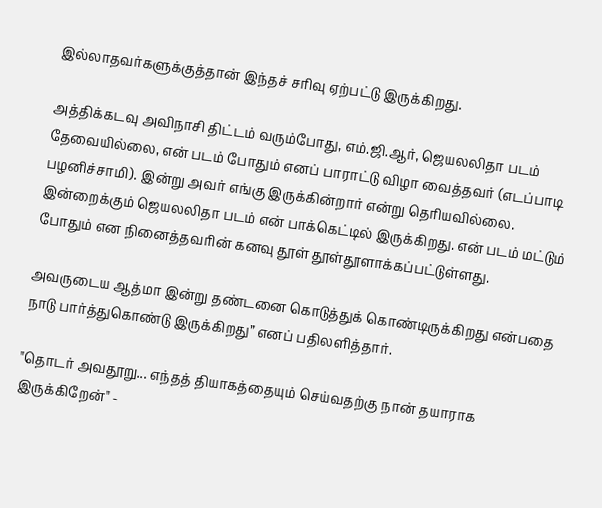இல்லாதவர்களுக்குத்தான் இந்தச் சரிவு ஏற்பட்டு இருக்கிறது.

அத்திக்கடவு அவிநாசி திட்டம் வரும்போது, எம்.ஜி.ஆர், ஜெயலலிதா படம் தேவையில்லை, என் படம் போதும் எனப் பாராட்டு விழா வைத்தவர் (எடப்பாடி பழனிச்சாமி). இன்று அவர் எங்கு இருக்கின்றார் என்று தெரியவில்லை. இன்றைக்கும் ஜெயலலிதா படம் என் பாக்கெட்டில் இருக்கிறது. என் படம் மட்டும் போதும் என நினைத்தவரின் கனவு தூள் தூள்தூளாக்கப்பட்டுள்ளது.

அவருடைய ஆத்மா இன்று தண்டனை கொடுத்துக் கொண்டிருக்கிறது என்பதை நாடு பார்த்துகொண்டு இருக்கிறது” எனப் பதிலளித்தார்.

"தொடர் அவதூறு... எந்தத் தியாகத்தையும் செய்வதற்கு நான் தயாராக இருக்கிறேன்" -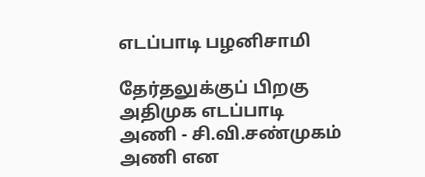எடப்பாடி பழனிசாமி

தேர்தலுக்குப் பிறகு அதிமுக எடப்பாடி அணி - சி.வி.சண்முகம் அணி என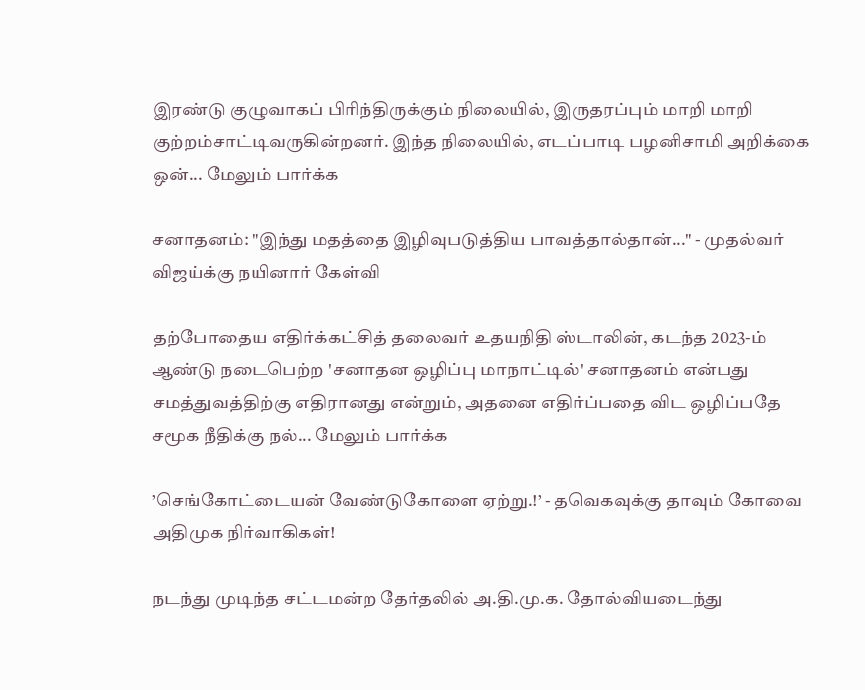இரண்டு குழுவாகப் பிரிந்திருக்கும் நிலையில், இருதரப்பும் மாறி மாறி குற்றம்சாட்டிவருகின்றனர். இந்த நிலையில், எடப்பாடி பழனிசாமி அறிக்கை ஒன்... மேலும் பார்க்க

சனாதனம்: "இந்து மதத்தை இழிவுபடுத்திய பாவத்தால்தான்..." - முதல்வர் விஜய்க்கு நயினார் கேள்வி

தற்போதைய எதிர்க்கட்சித் தலைவர் உதயநிதி ஸ்டாலின், கடந்த 2023-ம் ஆண்டு நடைபெற்ற 'சனாதன ஒழிப்பு மாநாட்டில்' சனாதனம் என்பது சமத்துவத்திற்கு எதிரானது என்றும், அதனை எதிர்ப்பதை விட ஒழிப்பதே சமூக நீதிக்கு நல்... மேலும் பார்க்க

’செங்கோட்டையன் வேண்டுகோளை ஏற்று.!’ - தவெகவுக்கு தாவும் கோவை அதிமுக நிர்வாகிகள்!

நடந்து முடிந்த சட்டமன்ற தேர்தலில் அ.தி.மு.க. தோல்வியடைந்து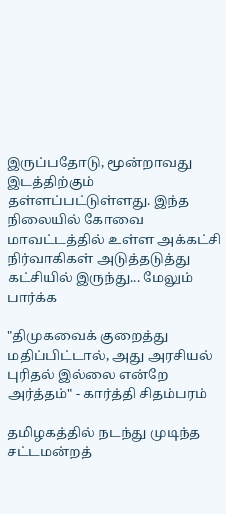இருப்பதோடு, மூன்றாவது இடத்திற்கும் தள்ளப்பட்டுள்ளது. இந்த நிலையில் கோவை மாவட்டத்தில் உள்ள அக்கட்சி நிர்வாகிகள் அடுத்தடுத்து கட்சியில் இருந்து... மேலும் பார்க்க

"திமுகவைக் குறைத்து மதிப்பிட்டால், அது அரசியல் புரிதல் இல்லை என்றே அர்த்தம்" - கார்த்தி சிதம்பரம்

தமிழகத்தில் நடந்து முடிந்த சட்டமன்றத்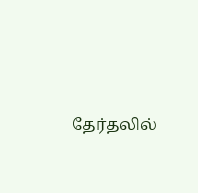தேர்தலில்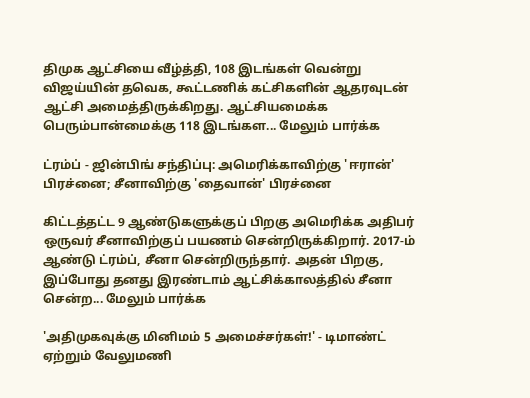திமுக ஆட்சியை வீழ்த்தி, 108 இடங்கள் வென்று விஜய்யின் தவெக, கூட்டணிக் கட்சிகளின் ஆதரவுடன் ஆட்சி அமைத்திருக்கிறது. ஆட்சியமைக்க பெரும்பான்மைக்கு 118 இடங்கள... மேலும் பார்க்க

ட்ரம்ப் - ஜின்பிங் சந்திப்பு: அமெரிக்காவிற்கு 'ஈரான்' பிரச்னை; சீனாவிற்கு 'தைவான்' பிரச்னை

கிட்டத்தட்ட 9 ஆண்டுகளுக்குப் பிறகு அமெரிக்க அதிபர் ஒருவர் சீனாவிற்குப் பயணம் சென்றிருக்கிறார். 2017-ம் ஆண்டு ட்ரம்ப், சீனா சென்றிருந்தார். அதன் பிறகு, இப்போது தனது இரண்டாம் ஆட்சிக்காலத்தில் சீனா சென்ற... மேலும் பார்க்க

'அதிமுகவுக்கு மினிமம் 5 அமைச்சர்கள்!' - டிமாண்ட் ஏற்றும் வேலுமணி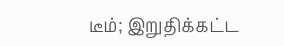டீம்; இறுதிக்கட்ட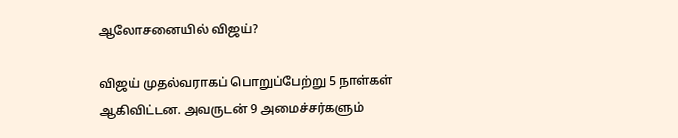ஆலோசனையில் விஜய்?

விஜய் முதல்வராகப் பொறுப்பேற்று 5 நாள்கள் ஆகிவிட்டன. அவருடன் 9 அமைச்சர்களும்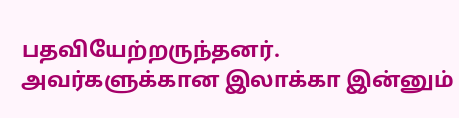பதவியேற்றருந்தனர். அவர்களுக்கான இலாக்கா இன்னும்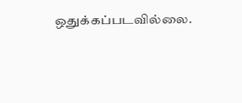ஒதுக்கப்படவில்லை.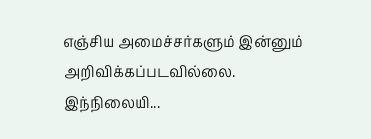எஞ்சிய அமைச்சர்களும் இன்னும் அறிவிக்கப்படவில்லை. இந்நிலையி...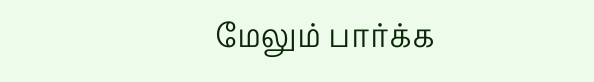மேலும் பார்க்க